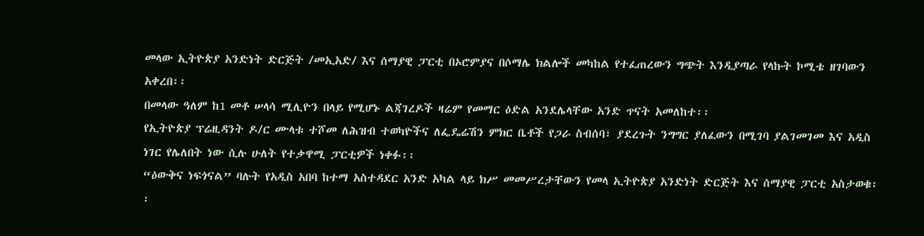መላው ኢትዮጵያ አንድነት ድርጅት /መኢአድ/ እና ሰማያዊ ፓርቲ በኦሮምያና በሶማሌ ክልሎች መካከል የተፈጠረውን ግጭት እንዲያጣራ የላኩት ኮሚቴ ዘገባውን አቀረበ፡፡
በመላው ዓለም ከ1 መቶ ሠላሳ ሚሊዮን በላይ የሚሆኑ ልጃገረዶች ዛሬም የመማር ዕድል አንደሌላቸው አንድ ጥናት አመለከተ፡፡
የኢትዮጵያ ፕሬዚዳንት ዶ/ር ሙላቱ ተሾመ ለሕዝብ ተወካዮችና ለፌዴሬሽን ምክር ቤቶች የጋራ ስብሰባ፣ ያደረጉት ንግግር ያለፈውን በሚገባ ያልገመገመ እና አዲስ ነገር የሌለበት ነው ሲሉ ሁለት የተቃዋሚ ፓርቲዎች ነቀፉ፡፡
“ዕውቅና ነፍጎናል” ባሉት የአዲስ አበባ ከተማ አስተዳደር አንድ አካል ላይ ክሥ መመሥረታቸውን የመላ ኢትዮጵያ አንድነት ድርጅት እና ሰማያዊ ፓርቲ አስታወቁ፡፡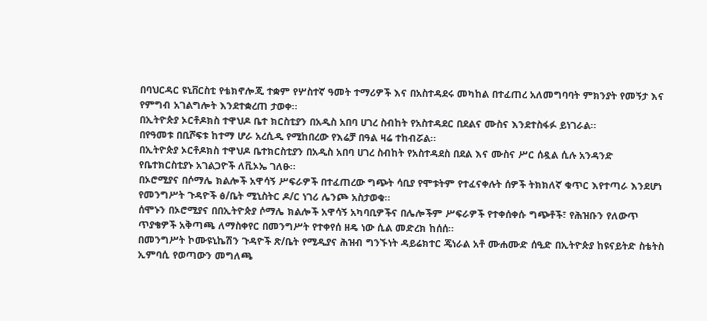በባህርዳር ዩኒቨርስቲ የቴክኖሎጂ ተቋም የሦስተኛ ዓመት ተማሪዎች እና በአስተዳደሩ መካከል በተፈጠረ አለመግባባት ምክንያት የመኝታ እና የምግብ አገልግሎት እንደተቋረጠ ታወቀ፡፡
በኢትዮጵያ ኦርቶዶክስ ተዋህዶ ቤተ ክርስቲያን በአዲስ አበባ ሀገረ ስብከት የአስተዳደር በደልና ሙስና እንደተስፋፉ ይነገራል፡፡
በየዓመቱ በቢሾፍቱ ከተማ ሆራ አረሲዲ የሚከበረው የእሬቻ በዓል ዛሬ ተከብሯል፡፡
በኢትዮጵያ ኦርቶዶክስ ተዋህዶ ቤተክርስቲያን በአዲስ አበባ ሀገረ ስብከት የአስተዳደስ በደል እና ሙስና ሥር ሰዷል ሲሉ አንዳንድ የቤተክርስቲያኑ አገልጋዮች ለቪኦኤ ገለፁ፡፡
በኦሮሚያና በሶማሌ ክልሎች አዋሳኝ ሥፍራዎች በተፈጠረው ግጭት ሳቢያ የሞቱትም የተፈናቀሉት ሰዎች ትክክለኛ ቁጥር እየተጣራ እንደሆነ የመንግሥት ጉዳዮች ፅ/ቤት ሚኒስትር ዶ/ር ነገሪ ሌንጮ አስታወቁ፡፡
ሰሞኑን በኦሮሚያና በበኢትዮጵያ ሶማሌ ክልሎች አዋሳኝ አካባቢዎችና በሌሎችም ሥፍራዎች የተቀሰቀሱ ግጭቶች፣ የሕዝቡን የለውጥ ጥያቄዎች አቅጣጫ ለማስቀየር በመንግሥት የተቀየሰ ዘዴ ነው ሲል መድረክ ከሰሰ፡፡
በመንግሥት ኮሙዩኒኬሽን ጉዳዮች ጽ/ቤት የሚዲያና ሕዝብ ግንኙነት ዳይሬክተር ጄነራል አቶ ሙሐሙድ ሰዒድ በኢትዮጵያ ከዩናይትድ ስቴትስ ኢምባሲ የወጣውን መግለጫ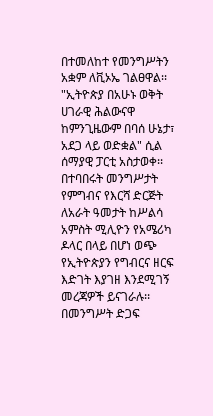በተመለከተ የመንግሥትን አቋም ለቪኦኤ ገልፀዋል፡፡
"ኢትዮጵያ በአሁኑ ወቅት ሀገራዊ ሕልውናዋ ከምንጊዜውም በባሰ ሁኔታ፣ አደጋ ላይ ወድቋል" ሲል ሰማያዊ ፓርቲ አስታወቀ፡፡
በተባበሩት መንግሥታት የምግብና የእርሻ ድርጅት ለአራት ዓመታት ከሥልሳ አምስት ሚሊዮን የአሜሪካ ዶላር በላይ በሆነ ወጭ የኢትዮጵያን የግብርና ዘርፍ እድገት እያገዘ እንደሚገኝ መረጃዎች ይናገራሉ፡፡
በመንግሥት ድጋፍ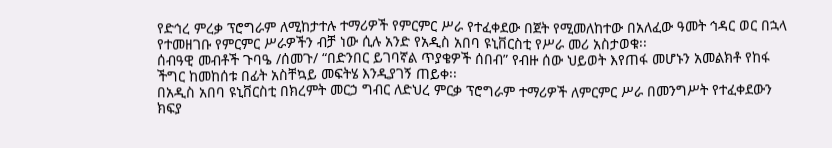የድኅረ ምረቃ ፕሮግራም ለሚከታተሉ ተማሪዎች የምርምር ሥራ የተፈቀደው በጀት የሚመለከተው በአለፈው ዓመት ኅዳር ወር በኋላ የተመዘገቡ የምርምር ሥራዎችን ብቻ ነው ሲሉ አንድ የአዲስ አበባ ዩኒቨርስቲ የሥራ መሪ አስታወቁ፡፡
ሰብዓዊ መብቶች ጉባዔ /ሰመጉ/ “በድንበር ይገባኛል ጥያቄዎች ሰበብ” የብዙ ሰው ህይወት እየጠፋ መሆኑን አመልክቶ የከፋ ችግር ከመከሰቱ በፊት አስቸኳይ መፍትሄ እንዲያገኝ ጠይቀ፡፡
በአዲስ አበባ ዩኒቨርስቲ በክረምት መርኃ ግብር ለድህረ ምርቃ ፕሮግራም ተማሪዎች ለምርምር ሥራ በመንግሥት የተፈቀደውን ክፍያ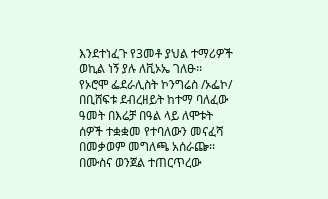እንደተነፈጉ የ3መቶ ያህል ተማሪዎች ወኪል ነኝ ያሉ ለቪኦኤ ገለፁ፡፡
የኦሮሞ ፌደራሊስት ኮንግሬስ /ኦፌኮ/ በቢሸፍቱ ደብረዘይት ከተማ ባለፈው ዓመት በእሬቻ በዓል ላይ ለሞቱት ሰዎች ተቋቋመ የተባለውን መናፈሻ በመቃወም መግለጫ አሰራጬ፡፡
በሙስና ወንጀል ተጠርጥረው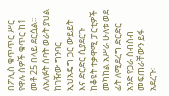በፖሊስ ቁጥጥር ሥር የዋሉ ሰዎች ቁጥር ከ1 መቶ 25 በላይ ደርሷል፡፡
ለአለፉት ሰባት ወራት ያህል ከገዥው ግንባር ኢህአዴግ ጋር ውይይት እና ድርድር ሲያደርጉ ከቆዩት ተቃዋሚ ፓርቲዎች መካከል አሥራ ሁለቱ ወደ ፊት ለሚደረግ ድርድር አንድ የጋራ ስብስብ መፍጠራቸውን ይፋ አደረጉ፡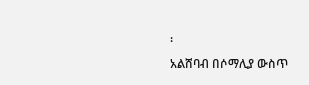፡
አልሸባብ በሶማሊያ ውስጥ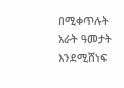በሚቀጥሉት አራት ዓመታት እንደሚሸነፍ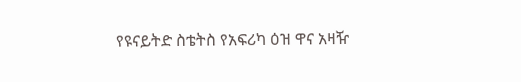የዩናይትድ ስቴትስ የአፍሪካ ዕዝ ዋና አዛዥ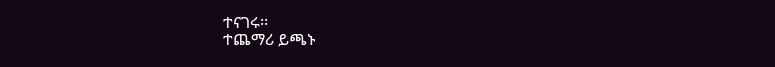ተናገሩ፡፡
ተጨማሪ ይጫኑ